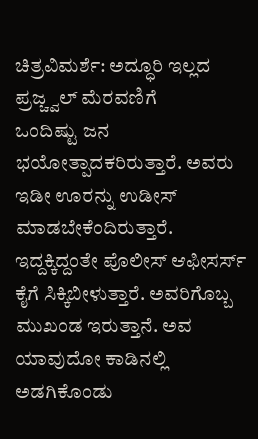ಚಿತ್ರವಿಮರ್ಶೆ: ಅದ್ಧೂರಿ ಇಲ್ಲದ ಪ್ರಜ್ಚ್ವಲ್ ಮೆರವಣಿಗೆ
ಒಂದಿಷ್ಟು ಜನ ಭಯೋತ್ಪಾದಕರಿರುತ್ತಾರೆ. ಅವರು ಇಡೀ ಊರನ್ನು ಉಡೀಸ್ ಮಾಡಬೇಕೆಂದಿರುತ್ತಾರೆ. ಇದ್ದಕ್ಕಿದ್ದಂತೇ ಪೊಲೀಸ್ ಆಫೀಸರ್ಸ್ ಕೈಗೆ ಸಿಕ್ಕಿಬೀಳುತ್ತಾರೆ. ಅವರಿಗೊಬ್ಬ ಮುಖಂಡ ಇರುತ್ತಾನೆ. ಅವ ಯಾವುದೋ ಕಾಡಿನಲ್ಲಿ ಅಡಗಿಕೊಂಡು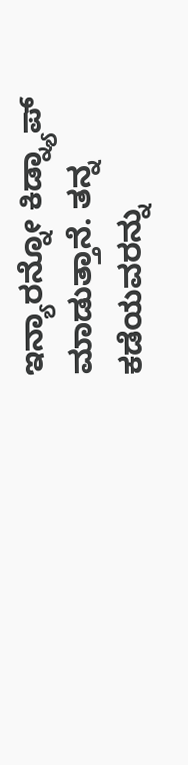ಇನ್ಯಾರನ್ನೋ ಕಿಡ್ನ್ಯಾಪ್ ಮಾಡುತ್ತಾನೆ. ತನ್ನ ಕಡೆಯವರನ್ನು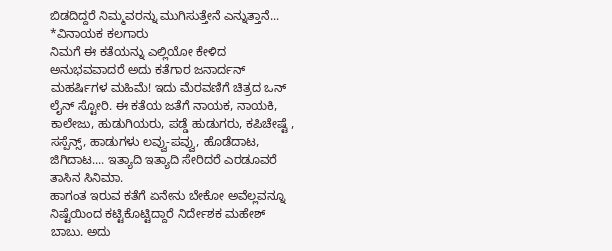ಬಿಡದಿದ್ದರೆ ನಿಮ್ಮವರನ್ನು ಮುಗಿಸುತ್ತೇನೆ ಎನ್ನುತ್ತಾನೆ...
*ವಿನಾಯಕ ಕಲಗಾರು
ನಿಮಗೆ ಈ ಕತೆಯನ್ನು ಎಲ್ಲಿಯೋ ಕೇಳಿದ ಅನುಭವವಾದರೆ ಅದು ಕತೆಗಾರ ಜನಾರ್ದನ್ ಮಹರ್ಷಿಗಳ ಮಹಿಮೆ! ಇದು ಮೆರವಣಿಗೆ ಚಿತ್ರದ ಒನ್ ಲೈನ್ ಸ್ಟೋರಿ. ಈ ಕತೆಯ ಜತೆಗೆ ನಾಯಕ, ನಾಯಕಿ, ಕಾಲೇಜು, ಹುಡುಗಿಯರು, ಪಡ್ಡೆ ಹುಡುಗರು, ಕಪಿಚೇಷ್ಟೆ , ಸಸ್ಪೆನ್ಸ್, ಹಾಡುಗಳು ಲವ್ವು-ಪವ್ವು, ಹೊಡೆದಾಟ, ಜಿಗಿದಾಟ.... ಇತ್ಯಾದಿ ಇತ್ಯಾದಿ ಸೇರಿದರೆ ಎರಡೂವರೆ ತಾಸಿನ ಸಿನಿಮಾ.
ಹಾಗಂತ ಇರುವ ಕತೆಗೆ ಏನೇನು ಬೇಕೋ ಅವೆಲ್ಲವನ್ನೂ ನಿಷ್ಟೆಯಿಂದ ಕಟ್ಟಿಕೊಟ್ಟಿದ್ದಾರೆ ನಿರ್ದೇಶಕ ಮಹೇಶ್ ಬಾಬು. ಅದು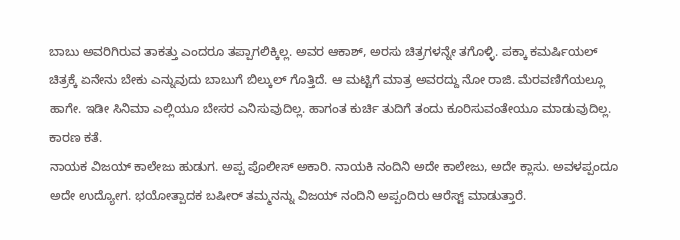ಬಾಬು ಅವರಿಗಿರುವ ತಾಕತ್ತು ಎಂದರೂ ತಪ್ಪಾಗಲಿಕ್ಕಿಲ್ಲ. ಅವರ ಆಕಾಶ್, ಅರಸು ಚಿತ್ರಗಳನ್ನೇ ತಗೊಳ್ಳಿ. ಪಕ್ಕಾ ಕಮರ್ಷಿಯಲ್ ಚಿತ್ರಕ್ಕೆ ಏನೇನು ಬೇಕು ಎನ್ನುವುದು ಬಾಬುಗೆ ಬಿಲ್ಕುಲ್ ಗೊತ್ತಿದೆ. ಆ ಮಟ್ಟಿಗೆ ಮಾತ್ರ ಅವರದ್ದು ನೋ ರಾಜಿ. ಮೆರವಣಿಗೆಯಲ್ಲೂ ಹಾಗೇ. ಇಡೀ ಸಿನಿಮಾ ಎಲ್ಲಿಯೂ ಬೇಸರ ಎನಿಸುವುದಿಲ್ಲ. ಹಾಗಂತ ಕುರ್ಚಿ ತುದಿಗೆ ತಂದು ಕೂರಿಸುವಂತೇಯೂ ಮಾಡುವುದಿಲ್ಲ. ಕಾರಣ ಕತೆ.
ನಾಯಕ ವಿಜಯ್ ಕಾಲೇಜು ಹುಡುಗ. ಅಪ್ಪ ಪೊಲೀಸ್ ಅಕಾರಿ. ನಾಯಕಿ ನಂದಿನಿ ಅದೇ ಕಾಲೇಜು, ಅದೇ ಕ್ಲಾಸು. ಅವಳಪ್ಪಂದೂ ಅದೇ ಉದ್ಯೋಗ. ಭಯೋತ್ಪಾದಕ ಬಷೀರ್ ತಮ್ಮನನ್ನು ವಿಜಯ್ ನಂದಿನಿ ಅಪ್ಪಂದಿರು ಆರೆಸ್ಟ್ ಮಾಡುತ್ತಾರೆ.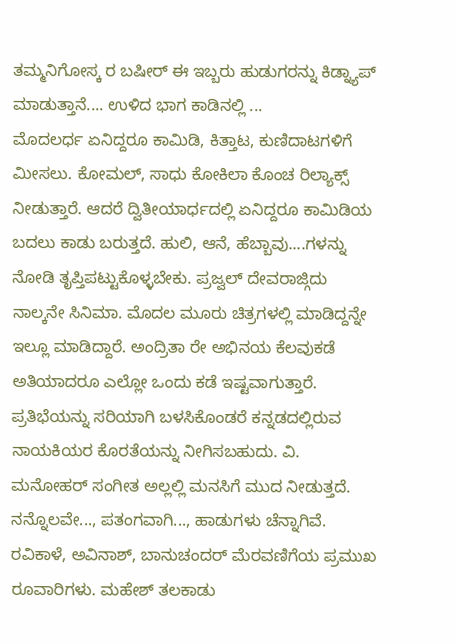ತಮ್ಮನಿಗೋಸ್ಕ ರ ಬಷೀರ್ ಈ ಇಬ್ಬರು ಹುಡುಗರನ್ನು ಕಿಡ್ನ್ಯಾಪ್ ಮಾಡುತ್ತಾನೆ.... ಉಳಿದ ಭಾಗ ಕಾಡಿನಲ್ಲಿ ...
ಮೊದಲರ್ಧ ಏನಿದ್ದರೂ ಕಾಮಿಡಿ, ಕಿತ್ತಾಟ, ಕುಣಿದಾಟಗಳಿಗೆ ಮೀಸಲು. ಕೋಮಲ್, ಸಾಧು ಕೋಕಿಲಾ ಕೊಂಚ ರಿಲ್ಯಾಕ್ಸ್ ನೀಡುತ್ತಾರೆ. ಆದರೆ ದ್ವಿತೀಯಾರ್ಧದಲ್ಲಿ ಏನಿದ್ದರೂ ಕಾಮಿಡಿಯ ಬದಲು ಕಾಡು ಬರುತ್ತದೆ. ಹುಲಿ, ಆನೆ, ಹೆಬ್ಬಾವು....ಗಳನ್ನು ನೋಡಿ ತೃಪ್ತಿಪಟ್ಟುಕೊಳ್ಳಬೇಕು. ಪ್ರಜ್ವಲ್ ದೇವರಾಜ್ಗಿದು ನಾಲ್ಕನೇ ಸಿನಿಮಾ. ಮೊದಲ ಮೂರು ಚಿತ್ರಗಳಲ್ಲಿ ಮಾಡಿದ್ದನ್ನೇ ಇಲ್ಲೂ ಮಾಡಿದ್ದಾರೆ. ಅಂದ್ರಿತಾ ರೇ ಅಭಿನಯ ಕೆಲವುಕಡೆ ಅತಿಯಾದರೂ ಎಲ್ಲೋ ಒಂದು ಕಡೆ ಇಷ್ಟವಾಗುತ್ತಾರೆ.
ಪ್ರತಿಭೆಯನ್ನು ಸರಿಯಾಗಿ ಬಳಸಿಕೊಂಡರೆ ಕನ್ನಡದಲ್ಲಿರುವ ನಾಯಕಿಯರ ಕೊರತೆಯನ್ನು ನೀಗಿಸಬಹುದು. ವಿ. ಮನೋಹರ್ ಸಂಗೀತ ಅಲ್ಲಲ್ಲಿ ಮನಸಿಗೆ ಮುದ ನೀಡುತ್ತದೆ. ನನ್ನೊಲವೇ..., ಪತಂಗವಾಗಿ..., ಹಾಡುಗಳು ಚೆನ್ನಾಗಿವೆ. ರವಿಕಾಳೆ, ಅವಿನಾಶ್, ಬಾನುಚಂದರ್ ಮೆರವಣಿಗೆಯ ಪ್ರಮುಖ ರೂವಾರಿಗಳು. ಮಹೇಶ್ ತಲಕಾಡು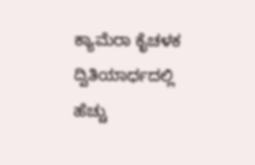ಕ್ಯಾಮೆರಾ ಕೈಚಳಕ ದ್ವಿತಿಯಾರ್ಧದಲ್ಲಿ ಹೆಚ್ಚು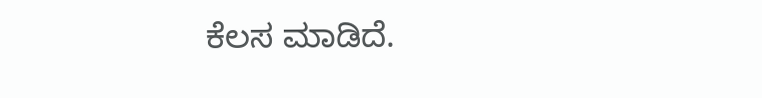ಕೆಲಸ ಮಾಡಿದೆ.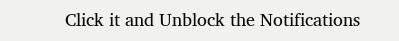Click it and Unblock the Notifications